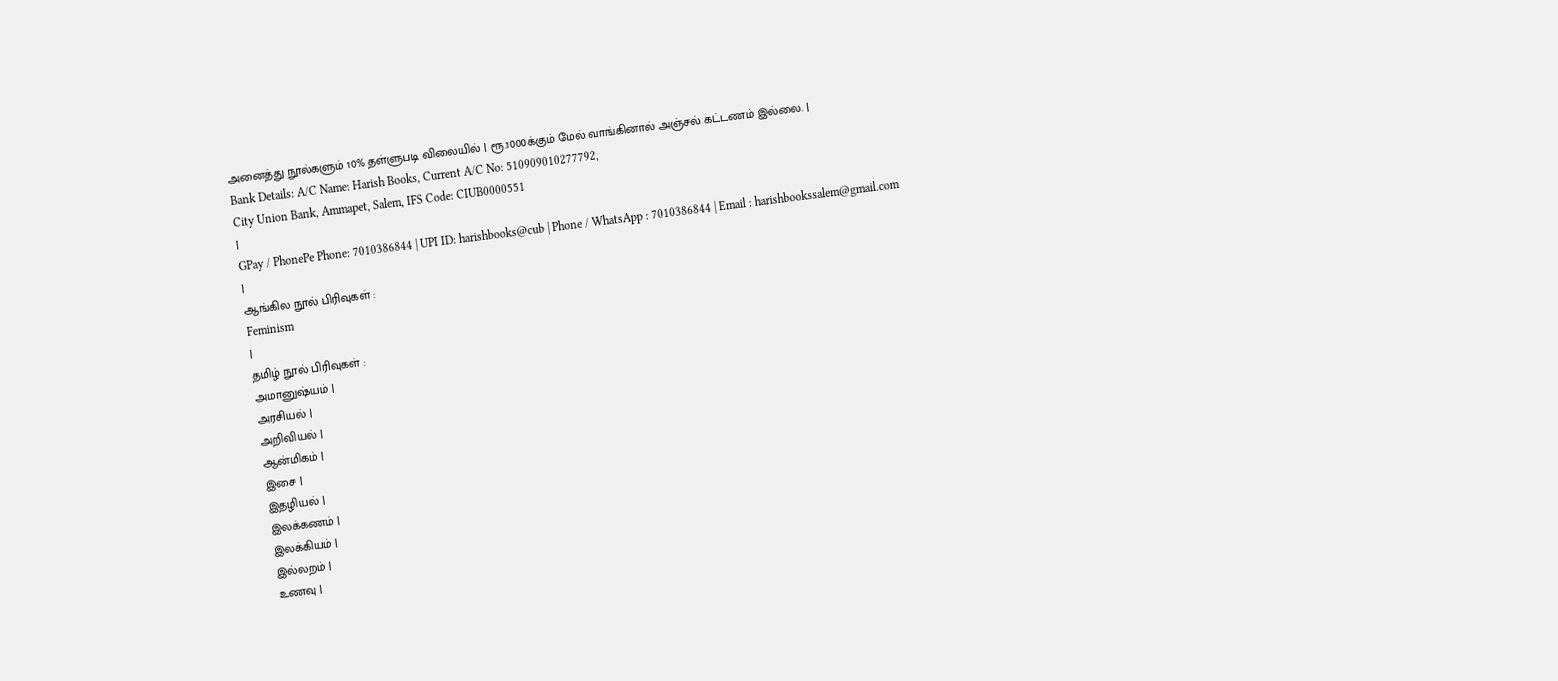அனைத்து நூல்களும் 10% தள்ளுபடி விலையில் | ரூ.1000க்கும் மேல் வாங்கினால் அஞ்சல் கட்டணம் இல்லை. |
Bank Details: A/C Name: Harish Books, Current A/C No: 510909010277792,
City Union Bank, Ammapet, Salem, IFS Code: CIUB0000551
|
GPay / PhonePe Phone: 7010386844 | UPI ID: harishbooks@cub | Phone / WhatsApp : 7010386844 | Email : harishbookssalem@gmail.com
|
ஆங்கில நூல் பிரிவுகள் :
Feminism
|
தமிழ் நூல் பிரிவுகள் :
அமானுஷ்யம் |
அரசியல் |
அறிவியல் |
ஆன்மிகம் |
இசை |
இதழியல் |
இலக்கணம் |
இலக்கியம் |
இல்லறம் |
உணவு |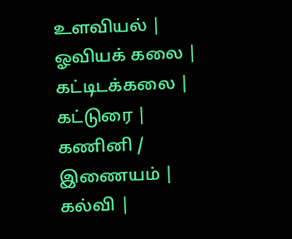உளவியல் |
ஓவியக் கலை |
கட்டிடக்கலை |
கட்டுரை |
கணினி / இணையம் |
கல்வி |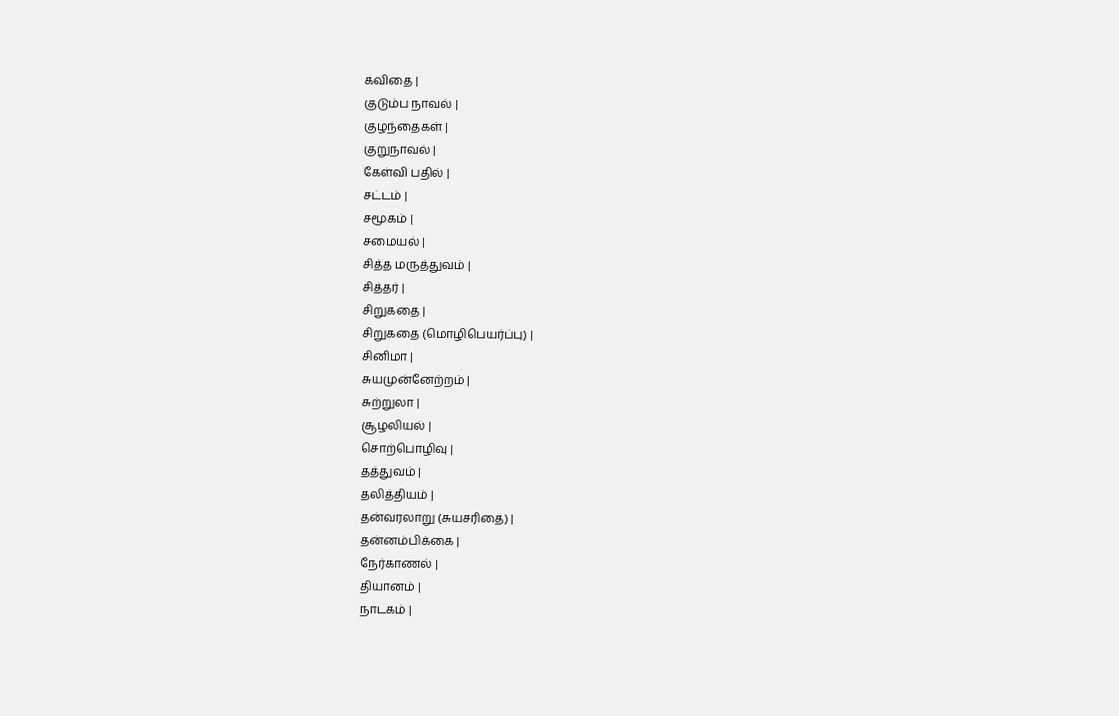கவிதை |
குடும்ப நாவல் |
குழந்தைகள் |
குறுநாவல் |
கேள்வி பதில் |
சட்டம் |
சமூகம் |
சமையல் |
சித்த மருத்துவம் |
சித்தர் |
சிறுகதை |
சிறுகதை (மொழிபெயர்ப்பு) |
சினிமா |
சுயமுன்னேற்றம் |
சுற்றுலா |
சூழலியல் |
சொற்பொழிவு |
தத்துவம் |
தலித்தியம் |
தன்வரலாறு (சுயசரிதை) |
தன்னம்பிக்கை |
நேர்காணல் |
தியானம் |
நாடகம் |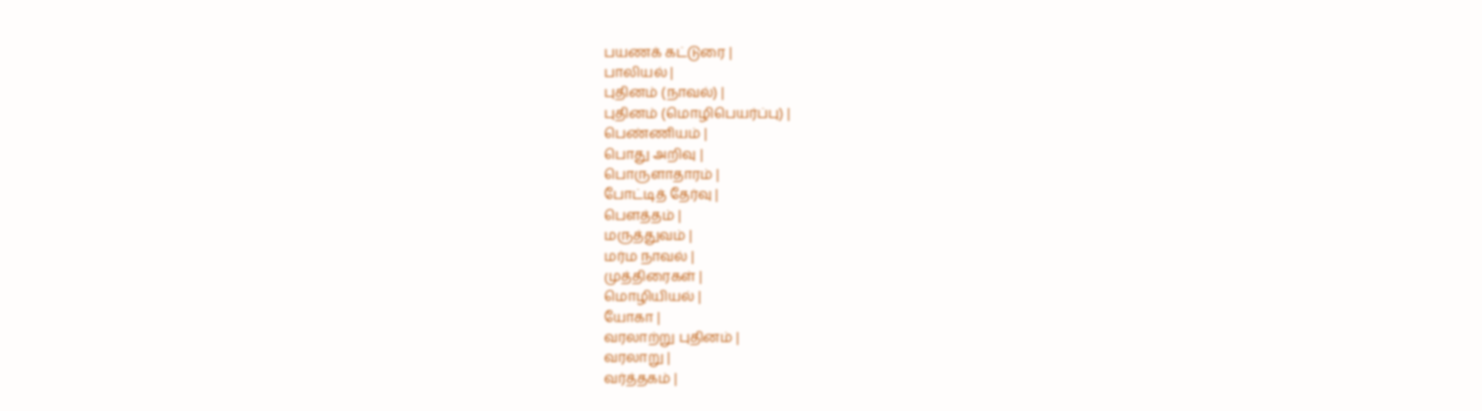பயணக் கட்டுரை |
பாலியல் |
புதினம் (நாவல்) |
புதினம் (மொழிபெயர்ப்பு) |
பெண்ணியம் |
பொது அறிவு |
பொருளாதாரம் |
போட்டித் தேர்வு |
பௌத்தம் |
மருத்துவம் |
மர்ம நாவல் |
முத்திரைகள் |
மொழியியல் |
யோகா |
வரலாற்று புதினம் |
வரலாறு |
வர்த்தகம் |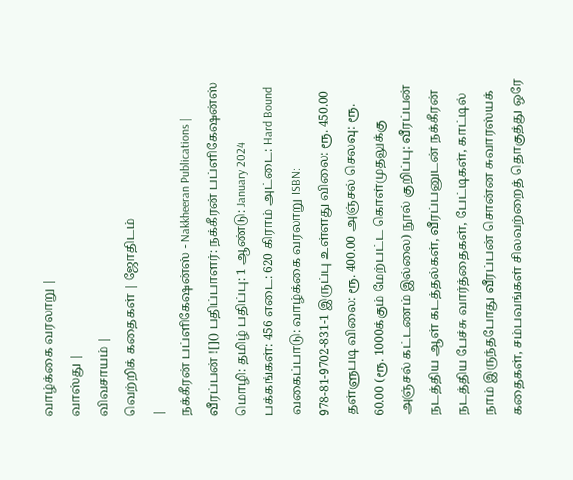வாழ்க்கை வரலாறு |
வாஸ்து |
விவசாயம் |
வெற்றிக் கதைகள் | ஜோதிடம்
|
நக்கீரன் பப்ளிகேஷன்ஸ் - Nakkheeran Publications |
வீரப்பன் ![]() பதிப்பாளர்: நக்கீரன் பப்ளிகேஷன்ஸ் மொழி: தமிழ் பதிப்பு: 1 ஆண்டு: January 2024 பக்கங்கள்: 456 எடை: 620 கிராம் அட்டை: Hard Bound வகைப்பாடு: வாழ்க்கை வரலாறு ISBN: 978-81-9702-831-1 இருப்பு உள்ளது விலை: ரூ. 450.00 தள்ளுபடி விலை: ரூ. 400.00 அஞ்சல் செலவு: ரூ. 60.00 (ரூ. 1000க்கும் மேற்பட்ட கொள்முதலுக்கு அஞ்சல் கட்டணம் இல்லை) நூல் குறிப்பு: வீரப்பன் நடத்திய ஆள் கடத்தல்கள், வீரப்பனுடன் நக்கீரன் நடத்திய பேச்சு வார்த்தைகள், பேட்டிகள், காட்டில் நாம் இருந்தபோது வீரப்பன் சொன்ன சுவாரஸ்யக் கதைகள், சம்பவங்கள் சிலவற்றைத் தொகுத்து ஒரே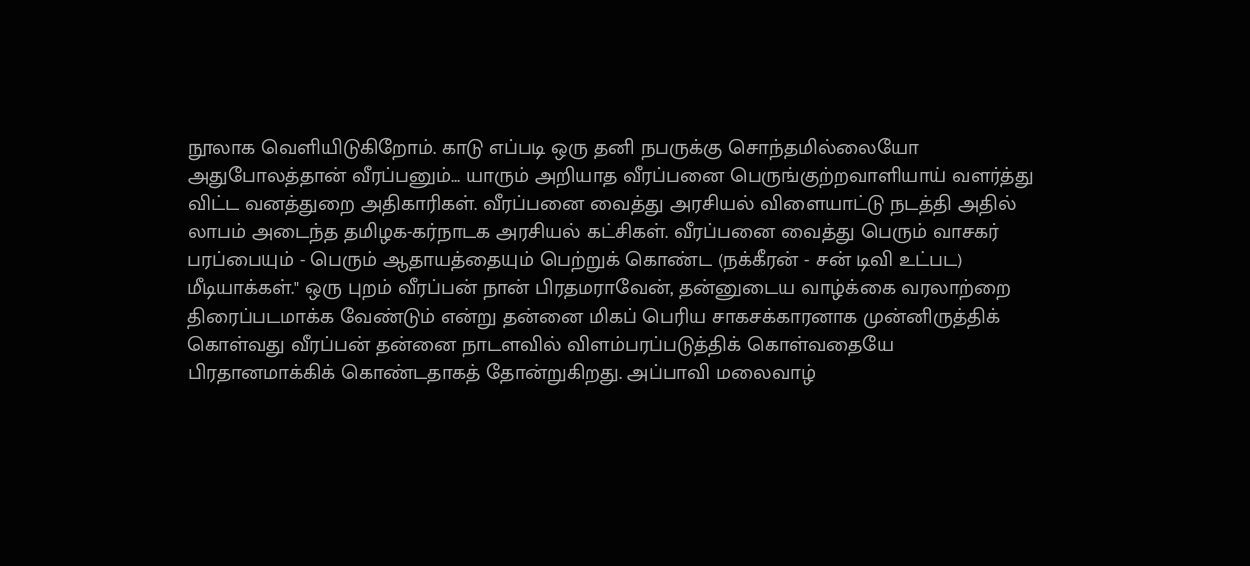நூலாக வெளியிடுகிறோம். காடு எப்படி ஒரு தனி நபருக்கு சொந்தமில்லையோ அதுபோலத்தான் வீரப்பனும்... யாரும் அறியாத வீரப்பனை பெருங்குற்றவாளியாய் வளர்த்து விட்ட வனத்துறை அதிகாரிகள். வீரப்பனை வைத்து அரசியல் விளையாட்டு நடத்தி அதில் லாபம் அடைந்த தமிழக-கர்நாடக அரசியல் கட்சிகள். வீரப்பனை வைத்து பெரும் வாசகர் பரப்பையும் - பெரும் ஆதாயத்தையும் பெற்றுக் கொண்ட (நக்கீரன் - சன் டிவி உட்பட) மீடியாக்கள்." ஒரு புறம் வீரப்பன் நான் பிரதமராவேன், தன்னுடைய வாழ்க்கை வரலாற்றை திரைப்படமாக்க வேண்டும் என்று தன்னை மிகப் பெரிய சாகசக்காரனாக முன்னிருத்திக் கொள்வது வீரப்பன் தன்னை நாடளவில் விளம்பரப்படுத்திக் கொள்வதையே பிரதானமாக்கிக் கொண்டதாகத் தோன்றுகிறது. அப்பாவி மலைவாழ்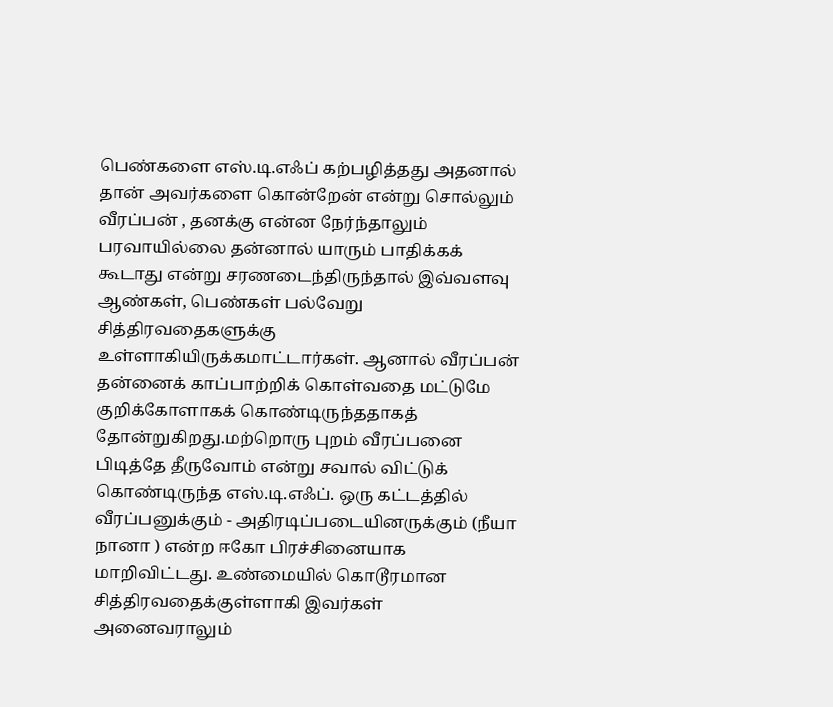பெண்களை எஸ்.டி.எஃப் கற்பழித்தது அதனால் தான் அவர்களை கொன்றேன் என்று சொல்லும் வீரப்பன் , தனக்கு என்ன நேர்ந்தாலும் பரவாயில்லை தன்னால் யாரும் பாதிக்கக் கூடாது என்று சரணடைந்திருந்தால் இவ்வளவு ஆண்கள், பெண்கள் பல்வேறு சித்திரவதைகளுக்கு உள்ளாகியிருக்கமாட்டார்கள். ஆனால் வீரப்பன் தன்னைக் காப்பாற்றிக் கொள்வதை மட்டுமே குறிக்கோளாகக் கொண்டிருந்ததாகத் தோன்றுகிறது.மற்றொரு புறம் வீரப்பனை பிடித்தே தீருவோம் என்று சவால் விட்டுக் கொண்டிருந்த எஸ்.டி.எஃப். ஒரு கட்டத்தில் வீரப்பனுக்கும் - அதிரடிப்படையினருக்கும் (நீயா நானா ) என்ற ஈகோ பிரச்சினையாக மாறிவிட்டது. உண்மையில் கொடூரமான சித்திரவதைக்குள்ளாகி இவர்கள் அனைவராலும்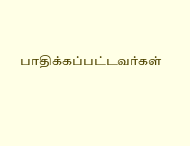பாதிக்கப்பட்டவர்கள்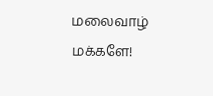மலைவாழ் மக்களே!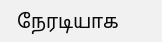நேரடியாக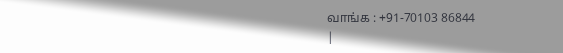வாங்க : +91-70103 86844
|